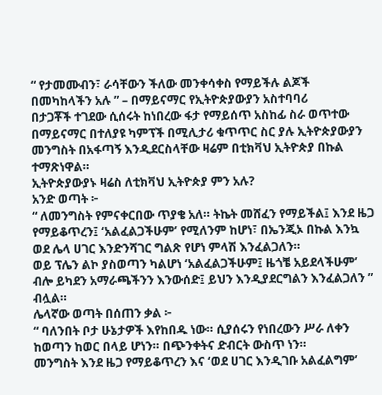“ የታመሙብን፣ ራሳቸውን ችለው መንቀሳቀስ የማይችሉ ልጆች በመካከላችን አሉ ” – በማይናማር የኢትዮጵያውያን አስተባባሪ
በታጋቾች ተገደው ሲሰሩት ከነበረው ፋታ የማይሰጥ አስከፊ ስራ ወጥተው በማይናማር በተለያዩ ካምፕች በሚሊታሪ ቁጥጥር ስር ያሉ ኢትዮጵያውያን መንግስት በአፋጣኝ እንዲደርስላቸው ዛሬም በቲክቫህ ኢትዮጵያ በኩል ተማጽነዋል።
ኢትዮጵያውያኑ ዛሬስ ለቲክቫህ ኢትዮጵያ ምን አሉ?
አንድ ወጣት ፦
“ ለመንግስት የምናቀርበው ጥያቄ አለ። ትኬት መሸፈን የማይችል፤ እንደ ዜጋ የማይቆጥረን፤ ‘አልፈልጋችሁም’ የሚለንም ከሆነ፣ በኤንጂኦ በኩል እንኳ ወደ ሌላ ሀገር እንድንሻገር ግልጽ የሆነ ምላሽ እንፈልጋለን።
ወይ ፕሌን ልኮ ያስወጣን ካልሆነ ‘አልፈልጋችሁም፤ ዜጎቼ አይደላችሁም’ ብሎ ይካደን አማራጫችንን እንውሰድ፤ ይህን እንዲያደርግልን እንፈልጋለን ” ብሏል።
ሌላኛው ወጣት በሰጠን ቃል ፦
“ ባለንበት ቦታ ሁኔታዎች እየከበዱ ነው። ሲያሰሩን የነበረውን ሥራ ለቀን ከወጣን ከወር በላይ ሆነን። በጭንቀትና ድብርት ውስጥ ነን።
መንግስት እንደ ዜጋ የማይቆጥረን እና ‘ወደ ሀገር እንዲገቡ አልፈልግም’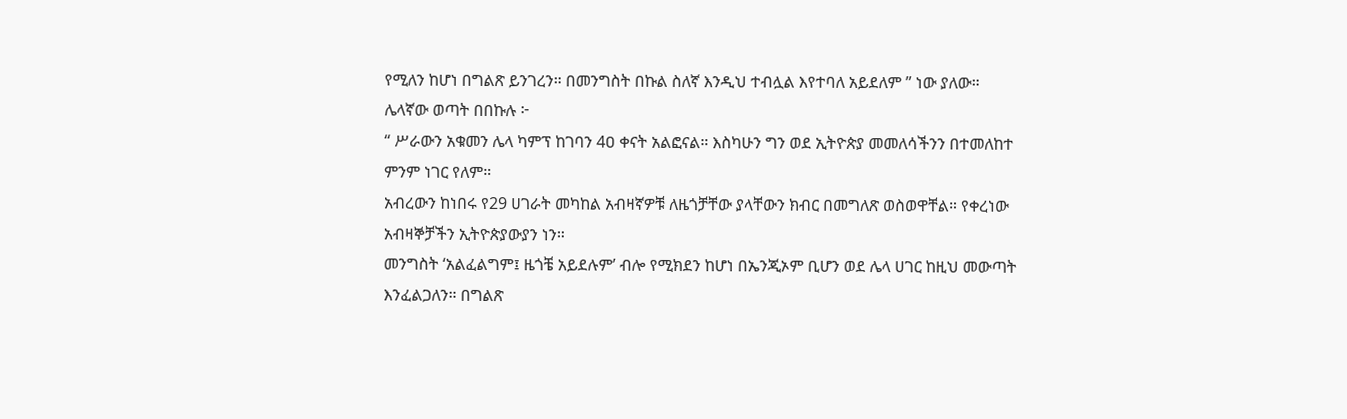የሚለን ከሆነ በግልጽ ይንገረን። በመንግስት በኩል ስለኛ እንዲህ ተብሏል እየተባለ አይደለም ” ነው ያለው።
ሌላኛው ወጣት በበኩሉ ፦
“ ሥራውን አቁመን ሌላ ካምፕ ከገባን 4ዐ ቀናት አልፎናል። እስካሁን ግን ወደ ኢትዮጵያ መመለሳችንን በተመለከተ ምንም ነገር የለም።
አብረውን ከነበሩ የ29 ሀገራት መካከል አብዛኛዎቹ ለዜጎቻቸው ያላቸውን ክብር በመግለጽ ወስወዋቸል። የቀረነው አብዛኞቻችን ኢትዮጵያውያን ነን።
መንግስት ‘አልፈልግም፤ ዜጎቼ አይደሉም’ ብሎ የሚክደን ከሆነ በኤንጂኦም ቢሆን ወደ ሌላ ሀገር ከዚህ መውጣት እንፈልጋለን። በግልጽ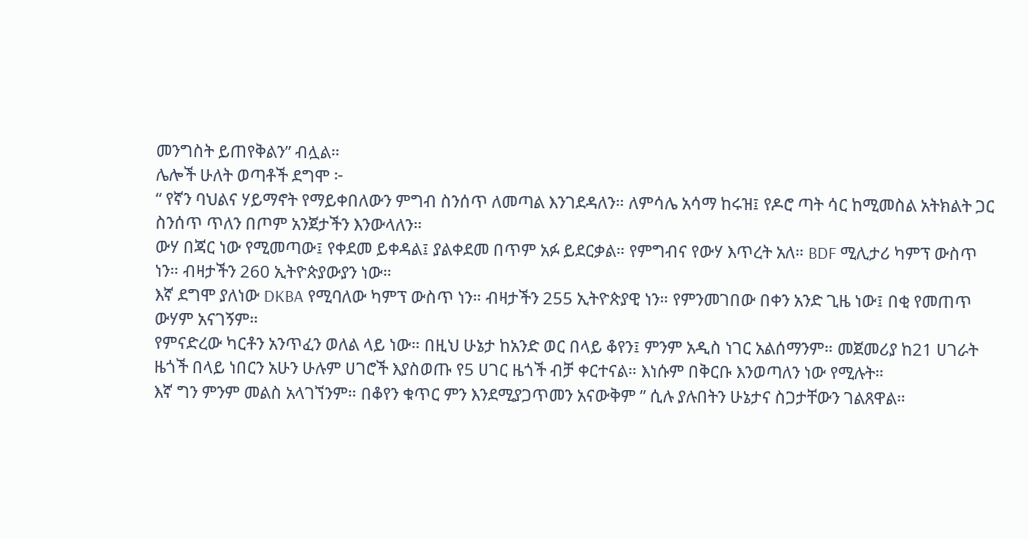መንግስት ይጠየቅልን” ብሏል።
ሌሎች ሁለት ወጣቶች ደግሞ ፦
“ የኛን ባህልና ሃይማኖት የማይቀበለውን ምግብ ስንሰጥ ለመጣል እንገደዳለን። ለምሳሌ አሳማ ከሩዝ፤ የዶሮ ጣት ሳር ከሚመስል አትክልት ጋር ስንሰጥ ጥለን በጦም አንጀታችን እንውላለን።
ውሃ በጃር ነው የሚመጣው፤ የቀደመ ይቀዳል፤ ያልቀደመ በጥም አፉ ይደርቃል። የምግብና የውሃ እጥረት አለ። BDF ሚሊታሪ ካምፕ ውስጥ ነን። ብዛታችን 260 ኢትዮጵያውያን ነው።
እኛ ደግሞ ያለነው DKBA የሚባለው ካምፕ ውስጥ ነን። ብዛታችን 255 ኢትዮጵያዊ ነን። የምንመገበው በቀን አንድ ጊዜ ነው፤ በቂ የመጠጥ ውሃም አናገኝም።
የምናድረው ካርቶን አንጥፈን ወለል ላይ ነው። በዚህ ሁኔታ ከአንድ ወር በላይ ቆየን፤ ምንም አዲስ ነገር አልሰማንም። መጀመሪያ ከ21 ሀገራት ዜጎች በላይ ነበርን አሁን ሁሉም ሀገሮች እያስወጡ የ5 ሀገር ዜጎች ብቻ ቀርተናል። እነሱም በቅርቡ እንወጣለን ነው የሚሉት።
እኛ ግን ምንም መልስ አላገኘንም። በቆየን ቁጥር ምን እንደሚያጋጥመን አናውቅም ” ሲሉ ያሉበትን ሁኔታና ስጋታቸውን ገልጸዋል።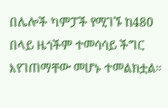በሌሎች ካምፓች የሚገኙ ከ480 በላይ ዜጎችም ተመሳሳይ ችግር እየገጠማቸው መሆኑ ተመልክቷል።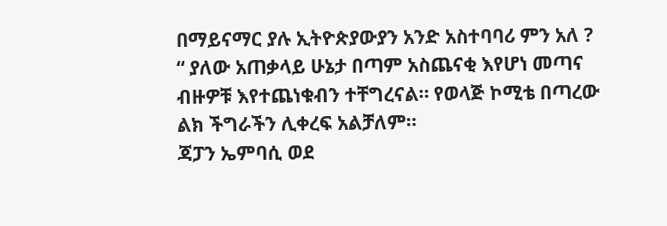በማይናማር ያሉ ኢትዮጵያውያን አንድ አስተባባሪ ምን አለ ?
“ ያለው አጠቃላይ ሁኔታ በጣም አስጨናቂ እየሆነ መጣና ብዙዎቹ እየተጨነቁብን ተቸግረናል። የወላጅ ኮሚቴ በጣረው ልክ ችግራችን ሊቀረፍ አልቻለም።
ጃፓን ኤምባሲ ወደ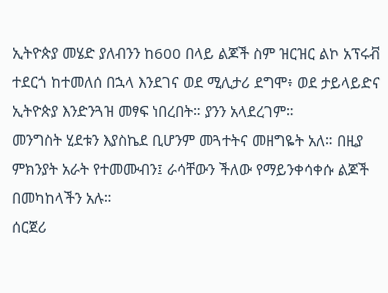ኢትዮጵያ መሄድ ያለብንን ከ600 በላይ ልጆች ስም ዝርዝር ልኮ አፕሩቭ ተደርጎ ከተመለሰ በኋላ እንደገና ወደ ሚሊታሪ ደግሞ፥ ወደ ታይላይድና ኢትዮጵያ እንድንጓዝ መፃፍ ነበረበት። ያንን አላደረገም።
መንግስት ሂደቱን እያስኬደ ቢሆንም መጓተትና መዘግዬት አለ። በዚያ ምክንያት አራት የተመሙብን፤ ራሳቸውን ችለው የማይንቀሳቀሱ ልጆች በመካከላችን አሉ።
ሰርጀሪ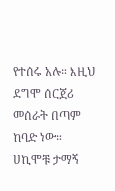የተሰሩ አሉ። እዚህ ደግሞ ሰርጀሪ መሰራት በጣም ከባድ ነው። ሀኪሞቹ ታማኝ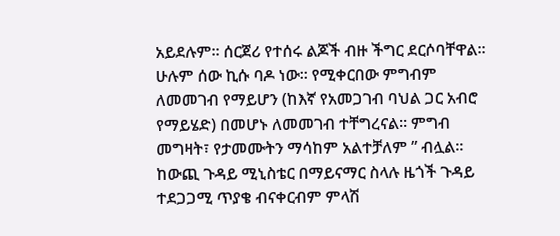አይደሉም። ሰርጀሪ የተሰሩ ልጆች ብዙ ችግር ደርሶባቸዋል።
ሁሉም ሰው ኪሱ ባዶ ነው። የሚቀርበው ምግብም ለመመገብ የማይሆን (ከእኛ የአመጋገብ ባህል ጋር አብሮ የማይሄድ) በመሆኑ ለመመገብ ተቸግረናል። ምግብ መግዛት፣ የታመሙትን ማሳከም አልተቻለም ” ብሏል።
ከውጪ ጉዳይ ሚኒስቴር በማይናማር ስላሉ ዜጎች ጉዳይ ተደጋጋሚ ጥያቄ ብናቀርብም ምላሽ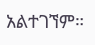አልተገኘም።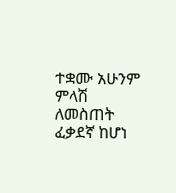ተቋሙ አሁንም ምላሽ ለመስጠት ፈቃደኛ ከሆነ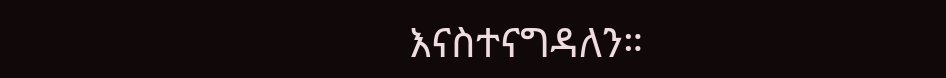እናስተናግዳለን።